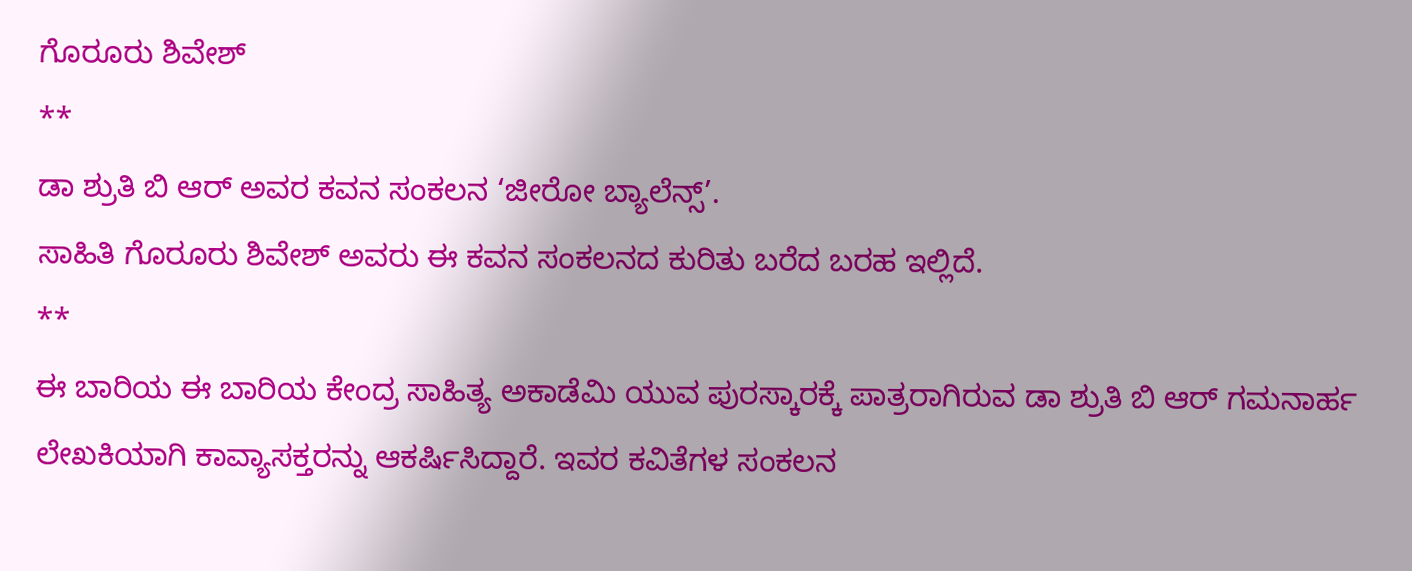ಗೊರೂರು ಶಿವೇಶ್
**
ಡಾ ಶ್ರುತಿ ಬಿ ಆರ್ ಅವರ ಕವನ ಸಂಕಲನ ‘ಜೀರೋ ಬ್ಯಾಲೆನ್ಸ್’.
ಸಾಹಿತಿ ಗೊರೂರು ಶಿವೇಶ್ ಅವರು ಈ ಕವನ ಸಂಕಲನದ ಕುರಿತು ಬರೆದ ಬರಹ ಇಲ್ಲಿದೆ.
**
ಈ ಬಾರಿಯ ಈ ಬಾರಿಯ ಕೇಂದ್ರ ಸಾಹಿತ್ಯ ಅಕಾಡೆಮಿ ಯುವ ಪುರಸ್ಕಾರಕ್ಕೆ ಪಾತ್ರರಾಗಿರುವ ಡಾ ಶ್ರುತಿ ಬಿ ಆರ್ ಗಮನಾರ್ಹ ಲೇಖಕಿಯಾಗಿ ಕಾವ್ಯಾಸಕ್ತರನ್ನು ಆಕರ್ಷಿಸಿದ್ದಾರೆ. ಇವರ ಕವಿತೆಗಳ ಸಂಕಲನ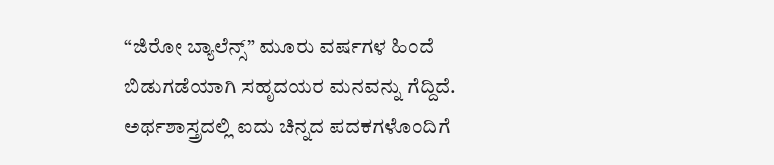“ಜಿರೋ ಬ್ಯಾಲೆನ್ಸ್” ಮೂರು ವರ್ಷಗಳ ಹಿಂದೆ ಬಿಡುಗಡೆಯಾಗಿ ಸಹೃದಯರ ಮನವನ್ನು ಗೆದ್ದಿದೆ. ಅರ್ಥಶಾಸ್ತ್ರದಲ್ಲಿ ಐದು ಚಿನ್ನದ ಪದಕಗಳೊಂದಿಗೆ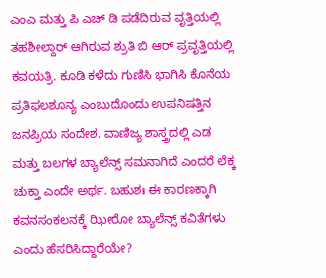ಎಂಎ ಮತ್ತು ಪಿ ಎಚ್ ಡಿ ಪಡೆದಿರುವ ವೃತ್ತಿಯಲ್ಲಿ ತಹಶೀಲ್ದಾರ್ ಆಗಿರುವ ಶ್ರುತಿ ಬಿ ಆರ್ ಪ್ರವೃತ್ತಿಯಲ್ಲಿ ಕವಯತ್ರಿ. ಕೂಡಿ ಕಳೆದು ಗುಣಿಸಿ ಭಾಗಿಸಿ ಕೊನೆಯ ಪ್ರತಿಫಲಶೂನ್ಯ ಎಂಬುದೊಂದು ಉಪನಿಷತ್ತಿನ ಜನಪ್ರಿಯ ಸಂದೇಶ. ವಾಣಿಜ್ಯ ಶಾಸ್ತ್ರದಲ್ಲಿ ಎಡ ಮತ್ತು ಬಲಗಳ ಬ್ಯಾಲೆನ್ಸ್ ಸಮನಾಗಿದೆ ಎಂದರೆ ಲೆಕ್ಕ ಚುಕ್ತಾ ಎಂದೇ ಅರ್ಥ. ಬಹುಶಃ ಈ ಕಾರಣಕ್ಕಾಗಿ ಕವನಸಂಕಲನಕ್ಕೆ ಝೀರೋ ಬ್ಯಾಲೆನ್ಸ್ ಕವಿತೆಗಳು ಎಂದು ಹೆಸರಿಸಿದ್ದಾರೆಯೇ?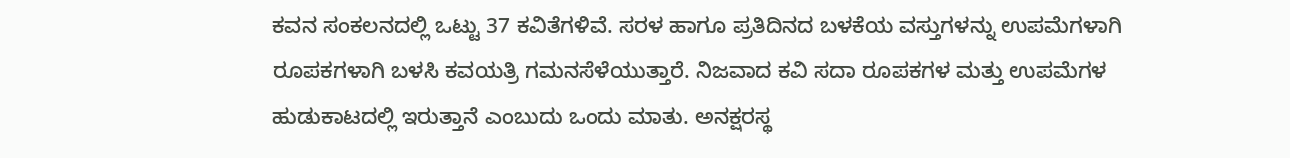ಕವನ ಸಂಕಲನದಲ್ಲಿ ಒಟ್ಟು 37 ಕವಿತೆಗಳಿವೆ. ಸರಳ ಹಾಗೂ ಪ್ರತಿದಿನದ ಬಳಕೆಯ ವಸ್ತುಗಳನ್ನು ಉಪಮೆಗಳಾಗಿ ರೂಪಕಗಳಾಗಿ ಬಳಸಿ ಕವಯತ್ರಿ ಗಮನಸೆಳೆಯುತ್ತಾರೆ. ನಿಜವಾದ ಕವಿ ಸದಾ ರೂಪಕಗಳ ಮತ್ತು ಉಪಮೆಗಳ ಹುಡುಕಾಟದಲ್ಲಿ ಇರುತ್ತಾನೆ ಎಂಬುದು ಒಂದು ಮಾತು. ಅನಕ್ಷರಸ್ಥ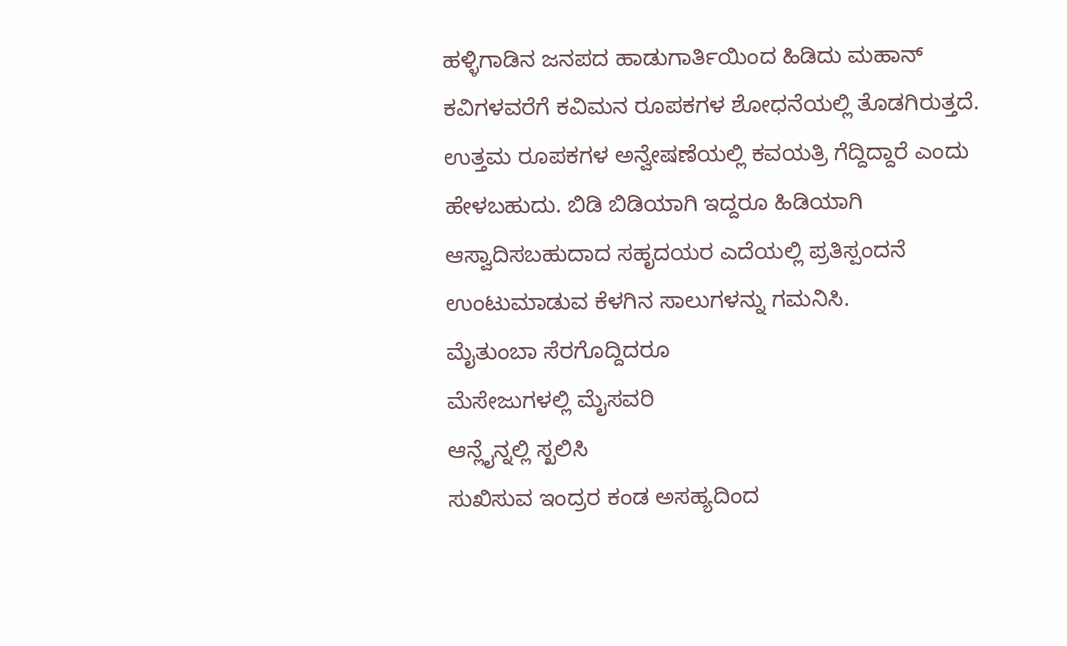ಹಳ್ಳಿಗಾಡಿನ ಜನಪದ ಹಾಡುಗಾರ್ತಿಯಿಂದ ಹಿಡಿದು ಮಹಾನ್ ಕವಿಗಳವರೆಗೆ ಕವಿಮನ ರೂಪಕಗಳ ಶೋಧನೆಯಲ್ಲಿ ತೊಡಗಿರುತ್ತದೆ. ಉತ್ತಮ ರೂಪಕಗಳ ಅನ್ವೇಷಣೆಯಲ್ಲಿ ಕವಯತ್ರಿ ಗೆದ್ದಿದ್ದಾರೆ ಎಂದು ಹೇಳಬಹುದು. ಬಿಡಿ ಬಿಡಿಯಾಗಿ ಇದ್ದರೂ ಹಿಡಿಯಾಗಿ ಆಸ್ವಾದಿಸಬಹುದಾದ ಸಹೃದಯರ ಎದೆಯಲ್ಲಿ ಪ್ರತಿಸ್ಪಂದನೆ ಉಂಟುಮಾಡುವ ಕೆಳಗಿನ ಸಾಲುಗಳನ್ನು ಗಮನಿಸಿ.
ಮೈತುಂಬಾ ಸೆರಗೊದ್ದಿದರೂ
ಮೆಸೇಜುಗಳಲ್ಲಿ ಮೈಸವರಿ
ಆನ್ಲೈನ್ನಲ್ಲಿ ಸ್ಖಲಿಸಿ
ಸುಖಿಸುವ ಇಂದ್ರರ ಕಂಡ ಅಸಹ್ಯದಿಂದ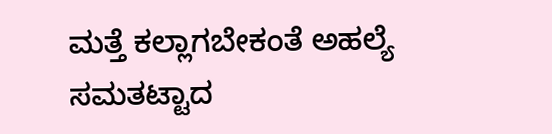ಮತ್ತೆ ಕಲ್ಲಾಗಬೇಕಂತೆ ಅಹಲ್ಯೆ
ಸಮತಟ್ಟಾದ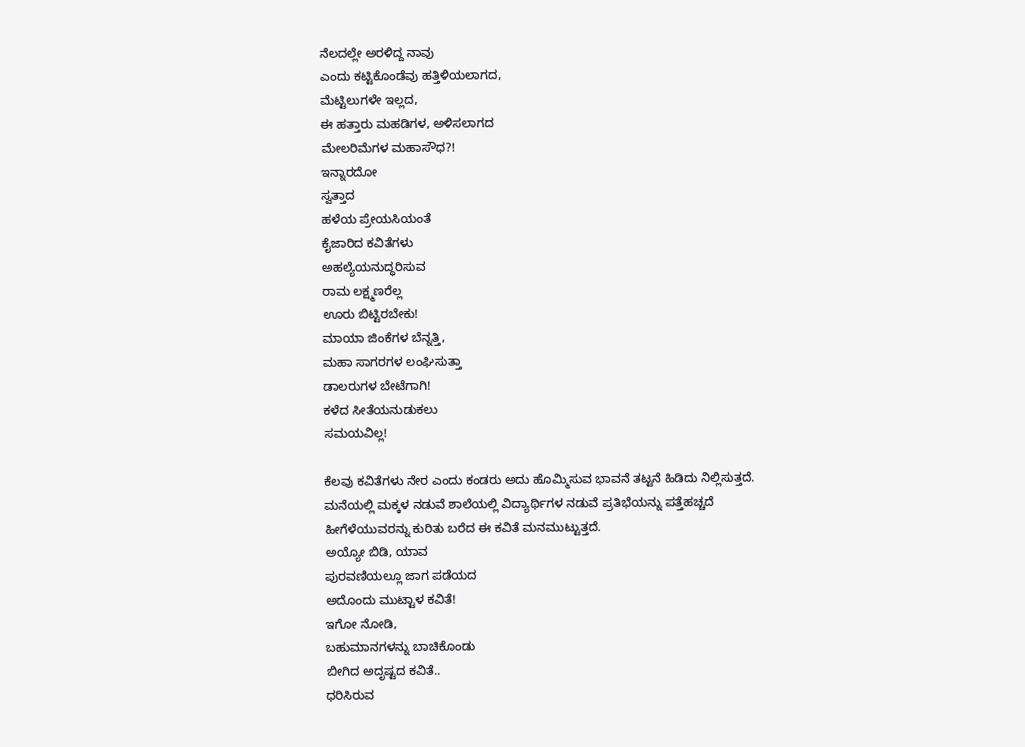ನೆಲದಲ್ಲೇ ಅರಳಿದ್ದ ನಾವು
ಎಂದು ಕಟ್ಟಿಕೊಂಡೆವು ಹತ್ತಿಳಿಯಲಾಗದ,
ಮೆಟ್ಟಿಲುಗಳೇ ಇಲ್ಲದ,
ಈ ಹತ್ತಾರು ಮಹಡಿಗಳ, ಅಳಿಸಲಾಗದ
ಮೇಲರಿಮೆಗಳ ಮಹಾಸೌಧ?!
ಇನ್ನಾರದೋ
ಸ್ವತ್ತಾದ
ಹಳೆಯ ಪ್ರೇಯಸಿಯಂತೆ
ಕೈಜಾರಿದ ಕವಿತೆಗಳು
ಅಹಲ್ಯೆಯನುದ್ಧರಿಸುವ
ರಾಮ ಲಕ್ಷ್ಮಣರೆಲ್ಲ
ಊರು ಬಿಟ್ಟಿರಬೇಕು!
ಮಾಯಾ ಜಿಂಕೆಗಳ ಬೆನ್ನತ್ತಿ,
ಮಹಾ ಸಾಗರಗಳ ಲಂಘಿಸುತ್ತಾ
ಡಾಲರುಗಳ ಬೇಟೆಗಾಗಿ!
ಕಳೆದ ಸೀತೆಯನುಡುಕಲು
ಸಮಯವಿಲ್ಲ!

ಕೆಲವು ಕವಿತೆಗಳು ನೇರ ಎಂದು ಕಂಡರು ಅದು ಹೊಮ್ಮಿಸುವ ಭಾವನೆ ತಟ್ಟನೆ ಹಿಡಿದು ನಿಲ್ಲಿಸುತ್ತದೆ. ಮನೆಯಲ್ಲಿ ಮಕ್ಕಳ ನಡುವೆ ಶಾಲೆಯಲ್ಲಿ ವಿದ್ಯಾರ್ಥಿಗಳ ನಡುವೆ ಪ್ರತಿಭೆಯನ್ನು ಪತ್ತೆಹಚ್ಚದೆ ಹೀಗೆಳೆಯುವರನ್ನು ಕುರಿತು ಬರೆದ ಈ ಕವಿತೆ ಮನಮುಟ್ಟುತ್ತದೆ.
ಅಯ್ಯೋ ಬಿಡಿ, ಯಾವ
ಪುರವಣಿಯಲ್ಲೂ ಜಾಗ ಪಡೆಯದ
ಅದೊಂದು ಮುಟ್ಟಾಳ ಕವಿತೆ!
ಇಗೋ ನೋಡಿ,
ಬಹುಮಾನಗಳನ್ನು ಬಾಚಿಕೊಂಡು
ಬೀಗಿದ ಅದೃಷ್ಟದ ಕವಿತೆ..
ಧರಿಸಿರುವ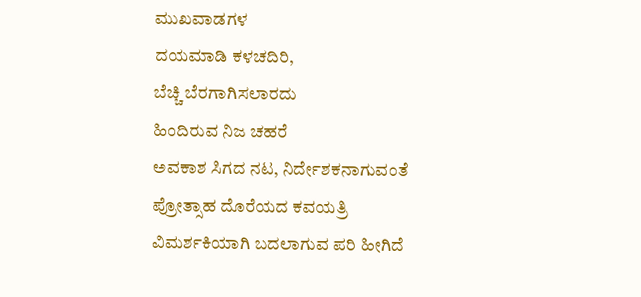ಮುಖವಾಡಗಳ
ದಯಮಾಡಿ ಕಳಚದಿರಿ,
ಬೆಚ್ಚಿ ಬೆರಗಾಗಿಸಲಾರದು
ಹಿಂದಿರುವ ನಿಜ ಚಹರೆ
ಅವಕಾಶ ಸಿಗದ ನಟ, ನಿರ್ದೇಶಕನಾಗುವಂತೆ ಪ್ರೋತ್ಸಾಹ ದೊರೆಯದ ಕವಯತ್ರಿ ವಿಮರ್ಶಕಿಯಾಗಿ ಬದಲಾಗುವ ಪರಿ ಹೀಗಿದೆ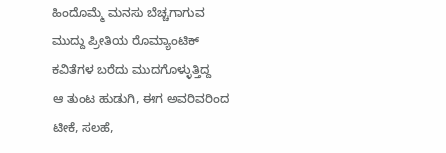ಹಿಂದೊಮ್ಮೆ ಮನಸು ಬೆಚ್ಚಗಾಗುವ
ಮುದ್ದು ಪ್ರೀತಿಯ ರೊಮ್ಯಾಂಟಿಕ್
ಕವಿತೆಗಳ ಬರೆದು ಮುದಗೊಳ್ಳುತ್ತಿದ್ದ
ಆ ತುಂಟ ಹುಡುಗಿ, ಈಗ ಅವರಿವರಿಂದ
ಟೀಕೆ, ಸಲಹೆ,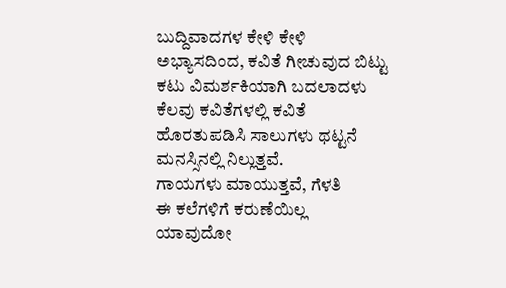ಬುದ್ದಿವಾದಗಳ ಕೇಳಿ ಕೇಳಿ
ಅಭ್ಯಾಸದಿಂದ, ಕವಿತೆ ಗೀಚುವುದ ಬಿಟ್ಟು
ಕಟು ವಿಮರ್ಶಕಿಯಾಗಿ ಬದಲಾದಳು
ಕೆಲವು ಕವಿತೆಗಳಲ್ಲಿ ಕವಿತೆ ಹೊರತುಪಡಿಸಿ ಸಾಲುಗಳು ಥಟ್ಟನೆ ಮನಸ್ಸಿನಲ್ಲಿ ನಿಲ್ಲುತ್ತವೆ.
ಗಾಯಗಳು ಮಾಯುತ್ತವೆ, ಗೆಳತಿ
ಈ ಕಲೆಗಳಿಗೆ ಕರುಣೆಯಿಲ್ಲ
ಯಾವುದೋ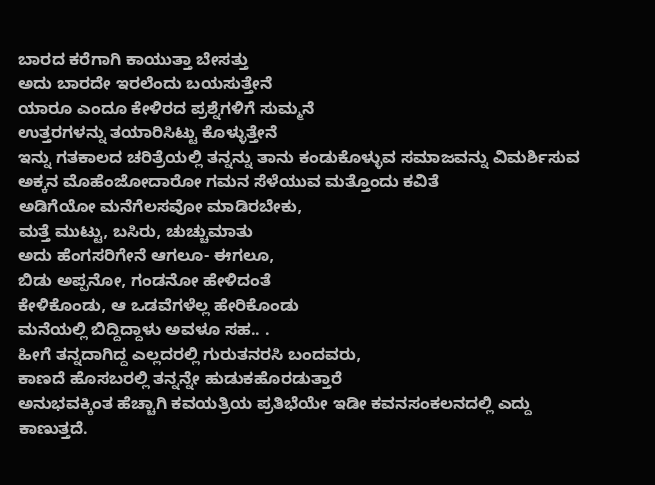ಬಾರದ ಕರೆಗಾಗಿ ಕಾಯುತ್ತಾ ಬೇಸತ್ತು
ಅದು ಬಾರದೇ ಇರಲೆಂದು ಬಯಸುತ್ತೇನೆ
ಯಾರೂ ಎಂದೂ ಕೇಳಿರದ ಪ್ರಶ್ನೆಗಳಿಗೆ ಸುಮ್ಮನೆ
ಉತ್ತರಗಳನ್ನು ತಯಾರಿಸಿಟ್ಟು ಕೊಳ್ಳುತ್ತೇನೆ
ಇನ್ನು ಗತಕಾಲದ ಚರಿತ್ರೆಯಲ್ಲಿ ತನ್ನನ್ನು ತಾನು ಕಂಡುಕೊಳ್ಳುವ ಸಮಾಜವನ್ನು ವಿಮರ್ಶಿಸುವ ಅಕ್ಕನ ಮೊಹೆಂಜೋದಾರೋ ಗಮನ ಸೆಳೆಯುವ ಮತ್ತೊಂದು ಕವಿತೆ
ಅಡಿಗೆಯೋ ಮನೆಗೆಲಸವೋ ಮಾಡಿರಬೇಕು,
ಮತ್ತೆ ಮುಟ್ಟು, ಬಸಿರು, ಚುಚ್ಚುಮಾತು
ಅದು ಹೆಂಗಸರಿಗೇನೆ ಆಗಲೂ- ಈಗಲೂ,
ಬಿಡು ಅಪ್ಪನೋ, ಗಂಡನೋ ಹೇಳಿದಂತೆ
ಕೇಳಿಕೊಂಡು, ಆ ಒಡವೆಗಳೆಲ್ಲ ಹೇರಿಕೊಂಡು
ಮನೆಯಲ್ಲಿ ಬಿದ್ದಿದ್ದಾಳು ಅವಳೂ ಸಹ.. .
ಹೀಗೆ ತನ್ನದಾಗಿದ್ದ ಎಲ್ಲದರಲ್ಲಿ ಗುರುತನರಸಿ ಬಂದವರು,
ಕಾಣದೆ ಹೊಸಬರಲ್ಲಿ ತನ್ನನ್ನೇ ಹುಡುಕಹೊರಡುತ್ತಾರೆ
ಅನುಭವಕ್ಕಿಂತ ಹೆಚ್ಚಾಗಿ ಕವಯತ್ರಿಯ ಪ್ರತಿಭೆಯೇ ಇಡೀ ಕವನಸಂಕಲನದಲ್ಲಿ ಎದ್ದು ಕಾಣುತ್ತದೆ.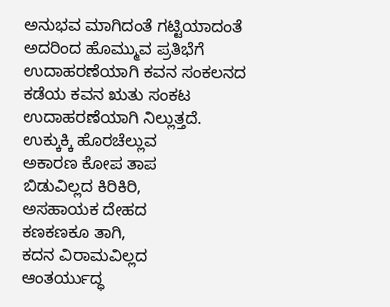ಅನುಭವ ಮಾಗಿದಂತೆ ಗಟ್ಟಿಯಾದಂತೆ ಅದರಿಂದ ಹೊಮ್ಮುವ ಪ್ರತಿಭೆಗೆ ಉದಾಹರಣೆಯಾಗಿ ಕವನ ಸಂಕಲನದ ಕಡೆಯ ಕವನ ಋತು ಸಂಕಟ ಉದಾಹರಣೆಯಾಗಿ ನಿಲ್ಲುತ್ತದೆ.
ಉಕ್ಕುಕ್ಕಿ ಹೊರಚೆಲ್ಲುವ
ಅಕಾರಣ ಕೋಪ ತಾಪ
ಬಿಡುವಿಲ್ಲದ ಕಿರಿಕಿರಿ,
ಅಸಹಾಯಕ ದೇಹದ
ಕಣಕಣಕೂ ತಾಗಿ,
ಕದನ ವಿರಾಮವಿಲ್ಲದ
ಆಂತರ್ಯುದ್ಧ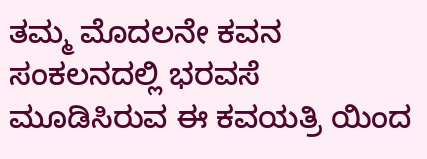ತಮ್ಮ ಮೊದಲನೇ ಕವನ ಸಂಕಲನದಲ್ಲಿ ಭರವಸೆ ಮೂಡಿಸಿರುವ ಈ ಕವಯತ್ರಿ ಯಿಂದ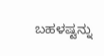ಬಹಳಷ್ಟನ್ನು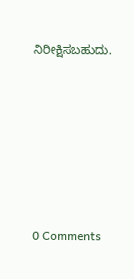ನಿರೀಕ್ಷಿಸಬಹುದು.






0 Comments